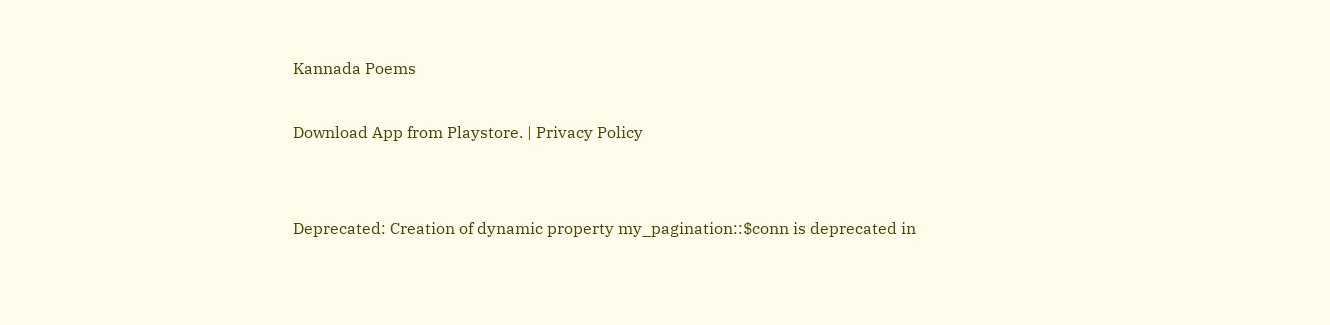Kannada Poems

Download App from Playstore. | Privacy Policy


Deprecated: Creation of dynamic property my_pagination::$conn is deprecated in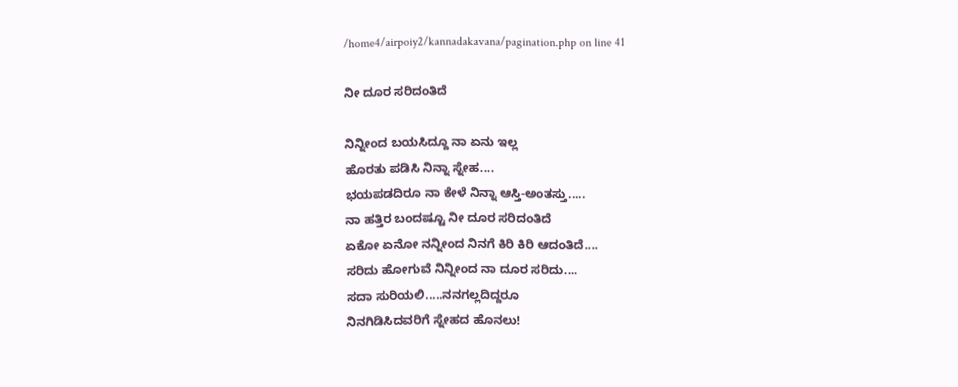/home4/airpoiy2/kannadakavana/pagination.php on line 41

ನೀ ದೂರ ಸರಿದಂತಿದೆ

ನಿನ್ನೀಂದ ಬಯಸಿದ್ದೂ ನಾ ಏನು ಇಲ್ಲ
ಹೊರತು ಪಡಿಸಿ ನಿನ್ನಾ ಸ್ನೇಹ....
ಭಯಪಡದಿರೂ ನಾ ಕೇಳೆ ನಿನ್ನಾ ಆಸ್ತಿ-ಅಂತಸ್ತು.....
ನಾ ಹತ್ತಿರ ಬಂದಷ್ಟೂ ನೀ ದೂರ ಸರಿದಂತಿದೆ
ಏಕೋ ಏನೋ ನನ್ನೀಂದ ನಿನಗೆ ಕಿರಿ ಕಿರಿ ಆದಂತಿದೆ....
ಸರಿದು ಹೋಗುವೆ ನಿನ್ನೀಂದ ನಾ ದೂರ ಸರಿದು....
ಸದಾ ಸುರಿಯಲಿ.....ನನಗಲ್ಲದಿದ್ದರೂ
ನಿನಗಿಡಿಸಿದವರಿಗೆ ಸ್ನೇಹದ ಹೊನಲು!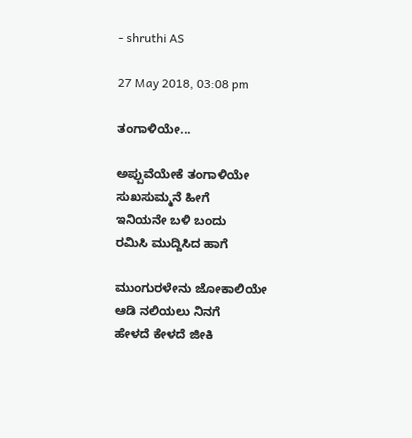- shruthi AS

27 May 2018, 03:08 pm

ತಂಗಾಳಿಯೇ...

ಅಪ್ಪುವೆಯೇಕೆ ತಂಗಾಳಿಯೇ
ಸುಖಸುಮ್ಮನೆ ಹೀಗೆ
ಇನಿಯನೇ ಬಳಿ ಬಂದು
ರಮಿಸಿ ಮುದ್ದಿಸಿದ ಹಾಗೆ

ಮುಂಗುರಳೇನು ಜೋಕಾಲಿಯೇ
ಆಡಿ ನಲಿಯಲು ನಿನಗೆ
ಹೇಳದೆ ಕೇಳದೆ ಜೀಕಿ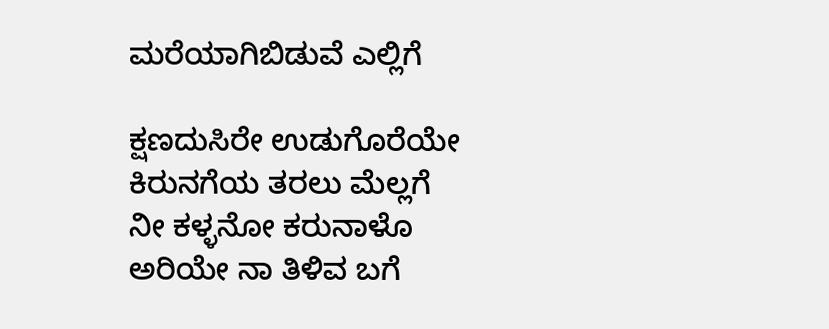ಮರೆಯಾಗಿಬಿಡುವೆ ಎಲ್ಲಿಗೆ

ಕ್ಷಣದುಸಿರೇ ಉಡುಗೊರೆಯೇ
ಕಿರುನಗೆಯ ತರಲು ಮೆಲ್ಲಗೆ
ನೀ ಕಳ್ಳನೋ ಕರುನಾಳೊ
ಅರಿಯೇ ನಾ ತಿಳಿವ ಬಗೆ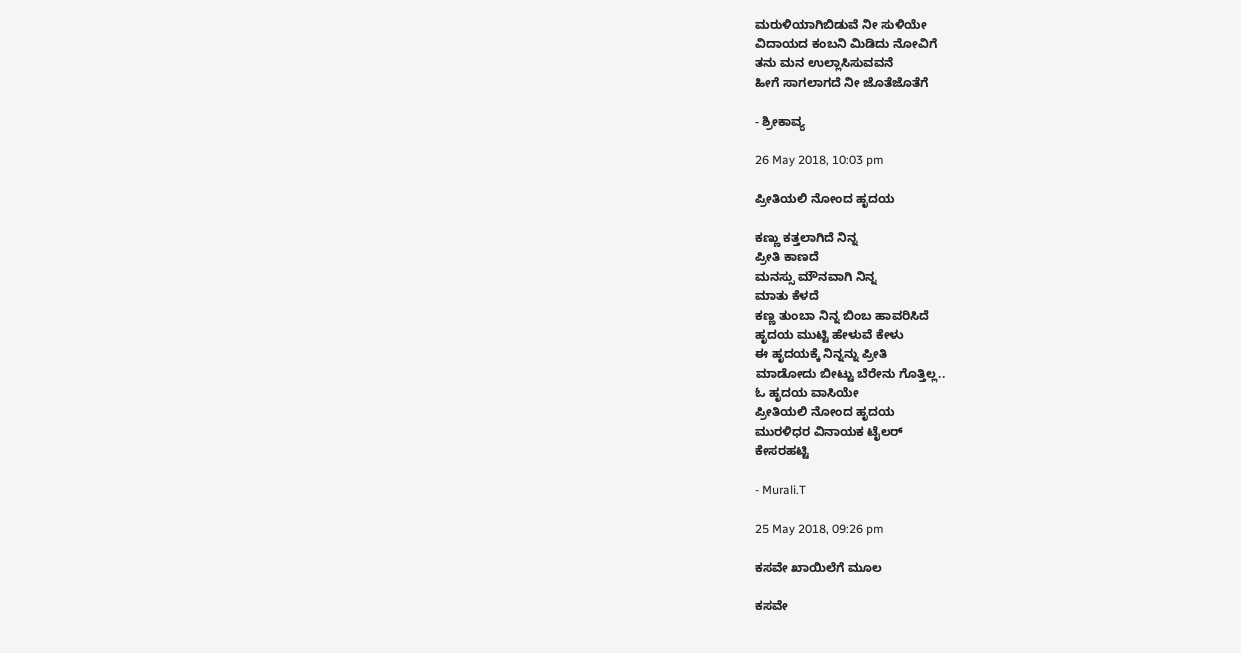ಮರುಳಿಯಾಗಿಬಿಡುವೆ ನೀ ಸುಳಿಯೇ
ವಿದಾಯದ ಕಂಬನಿ ಮಿಡಿದು ನೋವಿಗೆ
ತನು ಮನ ಉಲ್ಲಾಸಿಸುವವನೆ
ಹೀಗೆ ಸಾಗಲಾಗದೆ ನೀ ಜೊತೆಜೊತೆಗೆ

- ಶ್ರೀಕಾವ್ಯ

26 May 2018, 10:03 pm

ಪ್ರೀತಿಯಲಿ ನೋಂದ ಹೃದಯ

ಕಣ್ಣು ಕತ್ತಲಾಗಿದೆ ನಿನ್ನ
ಪ್ರೀತಿ ಕಾಣದೆ
ಮನಸ್ಸು ಮೌನವಾಗಿ ನಿನ್ನ
ಮಾತು ಕೆಳದೆ
ಕಣ್ಣ ತುಂಬಾ ನಿನ್ನ ಬಿಂಬ ಹಾವರಿಸಿದೆ
ಹೃದಯ ಮುಟ್ಟಿ ಹೇಳುವೆ ಕೇಳು
ಈ ಹೃದಯಕ್ಕೆ ನಿನ್ನನ್ನು ಪ್ರೀತಿ
ಮಾಡೋದು ಬೀಟ್ಟು ಬೆರೇನು ಗೊತ್ತಿಲ್ಲ..
ಓ ಹೃದಯ ವಾಸಿಯೇ
ಪ್ರೀತಿಯಲಿ ನೋಂದ ಹೃದಯ
ಮುರಳಿಧರ ವಿನಾಯಕ ಟೈಲರ್
ಕೇಸರಹಟ್ಟಿ

- Murali.T

25 May 2018, 09:26 pm

ಕಸವೇ ಖಾಯಿಲೆಗೆ ಮೂಲ

ಕಸವೇ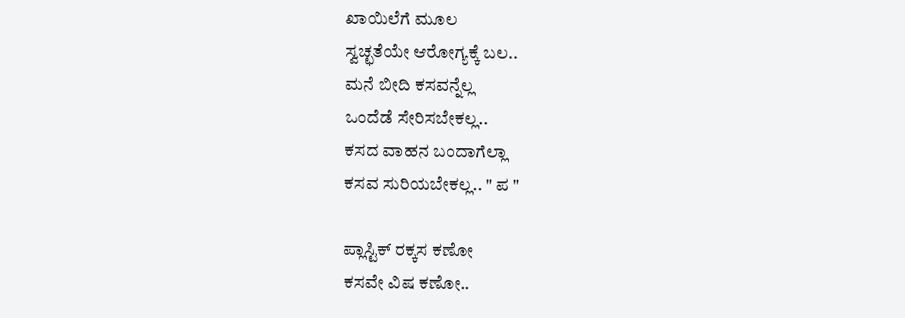ಖಾಯಿಲೆಗೆ ಮೂಲ
ಸ್ವಚ್ಛತೆಯೇ ಆರೋಗ್ಯಕ್ಕೆ ಬಲ..
ಮನೆ ಬೀದಿ ಕಸವನ್ನೆಲ್ಲ
ಒಂದೆಡೆ ಸೇರಿಸಬೇಕಲ್ಲ..
ಕಸದ ವಾಹನ ಬಂದಾಗೆಲ್ಲಾ
ಕಸವ ಸುರಿಯಬೇಕಲ್ಲ.. " ಪ "

ಪ್ಲಾಸ್ಟಿಕ್ ರಕ್ಕಸ ಕಣೋ
ಕಸವೇ ವಿಷ ಕಣೋ..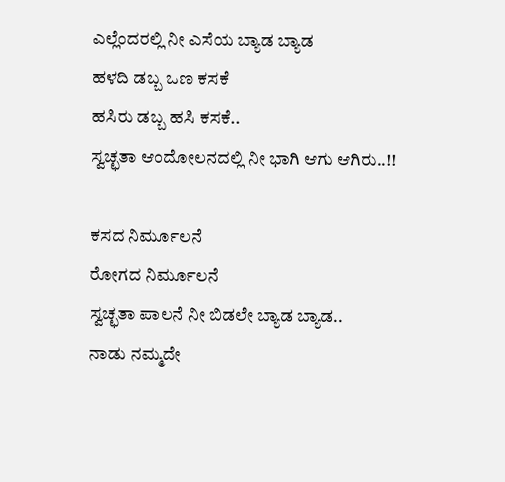ಎಲ್ಲೆಂದರಲ್ಲಿ ನೀ ಎಸೆಯ ಬ್ಯಾಡ ಬ್ಯಾಡ
ಹಳದಿ ಡಬ್ಬ ಒಣ ಕಸಕೆ
ಹಸಿರು ಡಬ್ಬ ಹಸಿ ಕಸಕೆ..
ಸ್ವಚ್ಛತಾ ಆಂದೋಲನದಲ್ಲಿ ನೀ ಭಾಗಿ ಆಗು ಆಗಿರು..!!

ಕಸದ ನಿರ್ಮೂಲನೆ
ರೋಗದ ನಿರ್ಮೂಲನೆ
ಸ್ವಚ್ಛತಾ ಪಾಲನೆ ನೀ ಬಿಡಲೇ ಬ್ಯಾಡ ಬ್ಯಾಡ..
ನಾಡು ನಮ್ಮದೇ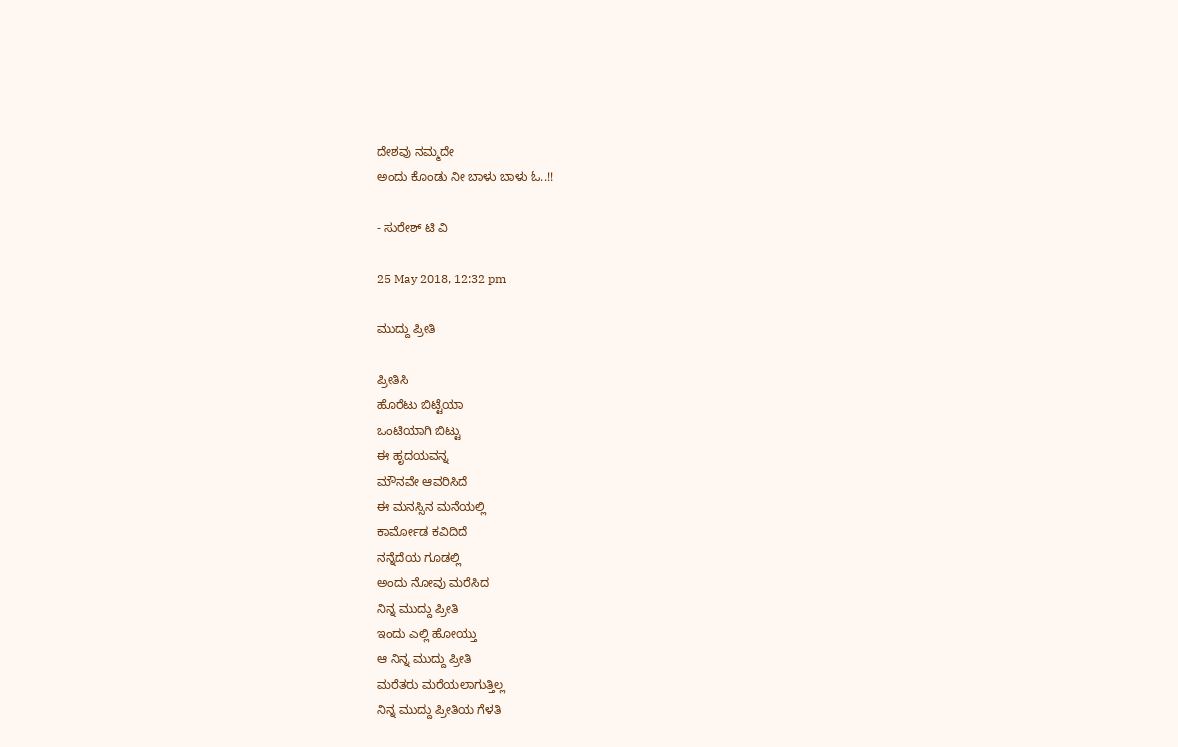ದೇಶವು ನಮ್ಮದೇ
ಅಂದು ಕೊಂಡು ನೀ ಬಾಳು ಬಾಳು ಓ..!!

- ಸುರೇಶ್ ಟಿ ವಿ

25 May 2018, 12:32 pm

ಮುದ್ದು ಪ್ರೀತಿ

ಪ್ರೀತಿಸಿ
ಹೊರೆಟು ಬಿಟ್ಟೆಯಾ
ಒಂಟಿಯಾಗಿ ಬಿಟ್ಟು
ಈ ಹೃದಯವನ್ನ
ಮೌನವೇ ಆವರಿಸಿದೆ
ಈ ಮನಸ್ಸಿನ ಮನೆಯಲ್ಲಿ
ಕಾರ್ಮೋಡ ಕವಿದಿದೆ
ನನ್ನೆದೆಯ ಗೂಡಲ್ಲಿ
ಅಂದು ನೋವು ಮರೆಸಿದ
ನಿನ್ನ ಮುದ್ದು ಪ್ರೀತಿ
ಇಂದು ಎಲ್ಲಿ ಹೋಯ್ತು
ಆ ನಿನ್ನ ಮುದ್ದು ಪ್ರೀತಿ
ಮರೆತರು ಮರೆಯಲಾಗುತ್ತಿಲ್ಲ
ನಿನ್ನ ಮುದ್ದು ಪ್ರೀತಿಯ ಗೆಳತಿ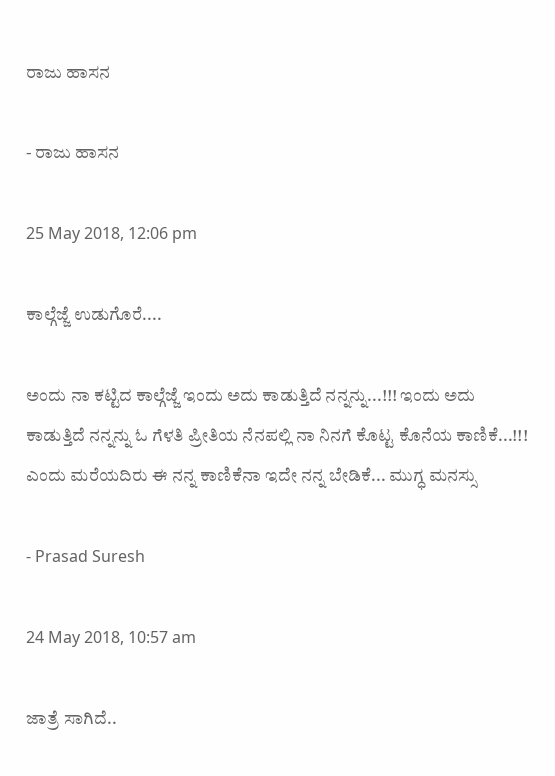ರಾಜು ಹಾಸನ

- ರಾಜು ಹಾಸನ

25 May 2018, 12:06 pm

ಕಾಲ್ಗೆಜ್ಜೆ ಉಡುಗೊರೆ....

ಅಂದು ನಾ ಕಟ್ಟಿದ ಕಾಲ್ಗೆಜ್ಜೆ ಇಂದು ಅದು ಕಾಡುತ್ತಿದೆ ನನ್ನನ್ನು...!!! ಇಂದು ಅದು ಕಾಡುತ್ತಿದೆ ನನ್ನನ್ನು ಓ ಗೆಳತಿ ಪ್ರೀತಿಯ ನೆನಪಲ್ಲಿ ನಾ ನಿನಗೆ ಕೊಟ್ಟ ಕೊನೆಯ ಕಾಣಿಕೆ...!!! ಎಂದು ಮರೆಯದಿರು ಈ ನನ್ನ ಕಾಣಿಕೆನಾ ಇದೇ ನನ್ನ ಬೇಡಿಕೆ... ಮುಗ್ಧ ಮನಸ್ಸು

- Prasad Suresh

24 May 2018, 10:57 am

ಜಾತ್ರೆ ಸಾಗಿದೆ..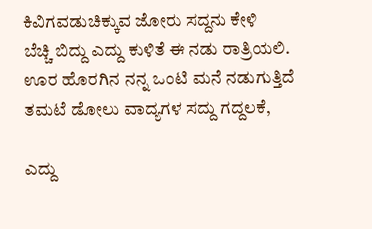ಕಿವಿಗವಡುಚಿಕ್ಕುವ ಜೋರು ಸದ್ದನು ಕೇಳಿ
ಬೆಚ್ಚಿ ಬಿದ್ದು ಎದ್ದು ಕುಳಿತೆ ಈ ನಡು ರಾತ್ರಿಯಲಿ.
ಊರ ಹೊರಗಿನ ನನ್ನ ಒಂಟಿ ಮನೆ ನಡುಗುತ್ತಿದೆ
ತಮಟೆ ಡೋಲು ವಾದ್ಯಗಳ ಸದ್ದು ಗದ್ದಲಕೆ,

ಎದ್ದು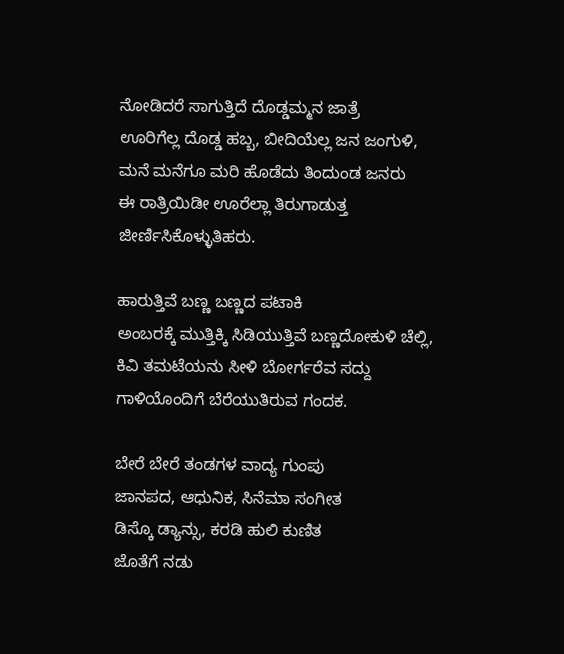ನೋಡಿದರೆ ಸಾಗುತ್ತಿದೆ ದೊಡ್ಡಮ್ಮನ ಜಾತ್ರೆ
ಊರಿಗೆಲ್ಲ ದೊಡ್ಡ ಹಬ್ಬ, ಬೀದಿಯೆಲ್ಲ ಜನ ಜಂಗುಳಿ,
ಮನೆ ಮನೆಗೂ ಮರಿ ಹೊಡೆದು ತಿಂದುಂಡ ಜನರು
ಈ ರಾತ್ರಿಯಿಡೀ ಊರೆಲ್ಲಾ ತಿರುಗಾಡುತ್ತ ಜೀರ್ಣಿಸಿಕೊಳ್ಳುತಿಹರು.

ಹಾರುತ್ತಿವೆ ಬಣ್ಣ ಬಣ್ಣದ ಪಟಾಕಿ
ಅಂಬರಕ್ಕೆ ಮುತ್ತಿಕ್ಕಿ ಸಿಡಿಯುತ್ತಿವೆ ಬಣ್ಣದೋಕುಳಿ ಚೆಲ್ಲಿ,
ಕಿವಿ ತಮಟೆಯನು ಸೀಳಿ ಬೋರ್ಗರೆವ ಸದ್ದು
ಗಾಳಿಯೊಂದಿಗೆ ಬೆರೆಯುತಿರುವ ಗಂದಕ.

ಬೇರೆ ಬೇರೆ ತಂಡಗಳ ವಾದ್ಯ ಗುಂಪು
ಜಾನಪದ, ಆಧುನಿಕ, ಸಿನೆಮಾ ಸಂಗೀತ
ಡಿಸ್ಕೊ ಡ್ಯಾನ್ಸು, ಕರಡಿ ಹುಲಿ ಕುಣಿತ
ಜೊತೆಗೆ ನಡು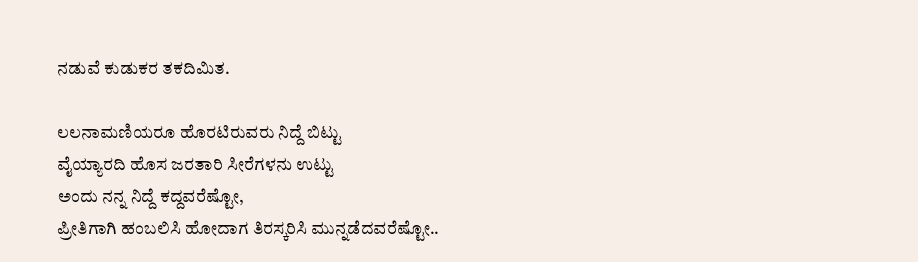ನಡುವೆ ಕುಡುಕರ ತಕದಿಮಿತ.

ಲಲನಾಮಣಿಯರೂ ಹೊರಟಿರುವರು ನಿದ್ದೆ ಬಿಟ್ಟು
ವೈಯ್ಯಾರದಿ ಹೊಸ ಜರತಾರಿ ಸೀರೆಗಳನು ಉಟ್ಟು
ಅಂದು ನನ್ನ ನಿದ್ದೆ ಕದ್ದವರೆಷ್ಟೋ,
ಪ್ರೀತಿಗಾಗಿ ಹಂಬಲಿಸಿ ಹೋದಾಗ ತಿರಸ್ಕರಿಸಿ ಮುನ್ನಡೆದವರೆಷ್ಟೋ..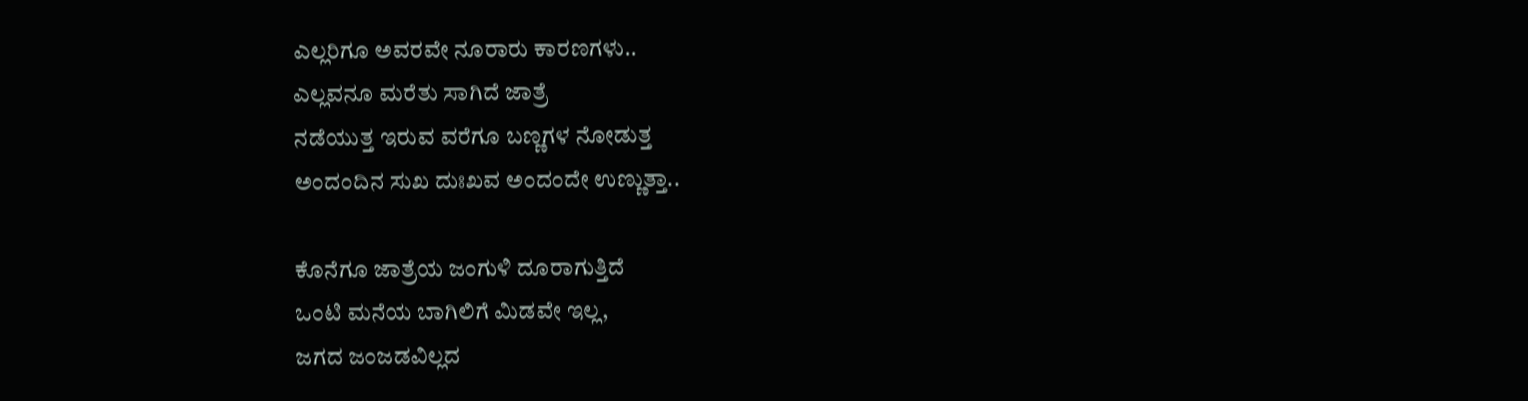ಎಲ್ಲರಿಗೂ ಅವರವೇ ನೂರಾರು ಕಾರಣಗಳು..
ಎಲ್ಲವನೂ ಮರೆತು ಸಾಗಿದೆ ಜಾತ್ರೆ
ನಡೆಯುತ್ತ ಇರುವ ವರೆಗೂ ಬಣ್ಣಗಳ ನೋಡುತ್ತ
ಅಂದಂದಿನ ಸುಖ ದುಃಖವ ಅಂದಂದೇ ಉಣ್ಣುತ್ತಾ..

ಕೊನೆಗೂ ಜಾತ್ರೆಯ ಜಂಗುಳಿ ದೂರಾಗುತ್ತಿದೆ
ಒಂಟಿ ಮನೆಯ ಬಾಗಿಲಿಗೆ ಮಿಡವೇ ಇಲ್ಲ,
ಜಗದ ಜಂಜಡವಿಲ್ಲದ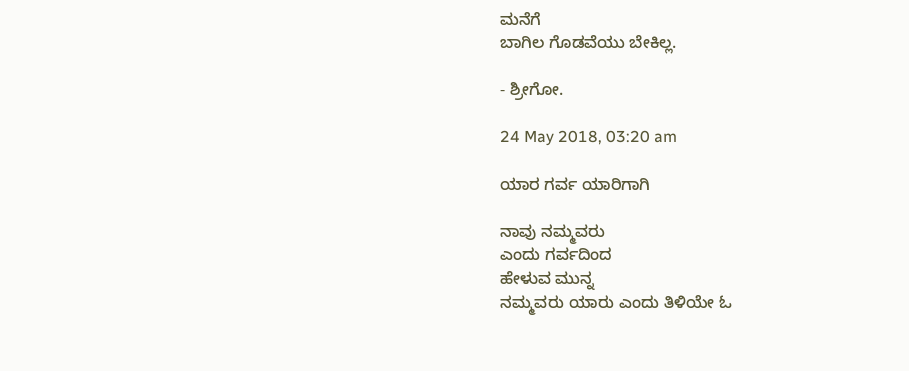ಮನೆಗೆ
ಬಾಗಿಲ ಗೊಡವೆಯು ಬೇಕಿಲ್ಲ.

- ಶ್ರೀಗೋ.

24 May 2018, 03:20 am

ಯಾರ ಗರ್ವ ಯಾರಿಗಾಗಿ

ನಾವು ನಮ್ಮವರು
ಎಂದು ಗರ್ವದಿಂದ
ಹೇಳುವ ಮುನ್ನ
ನಮ್ಮವರು ಯಾರು ಎಂದು ತಿಳಿಯೇ‌ ಓ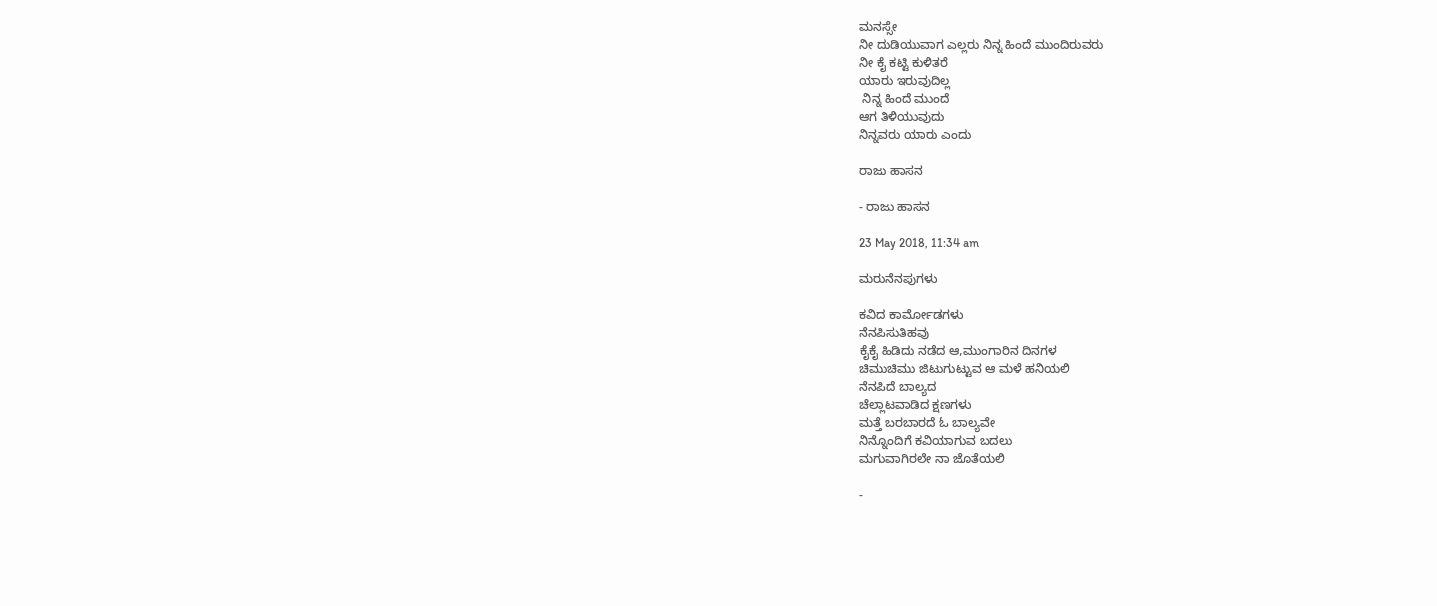ಮನಸ್ಸೇ
ನೀ ದುಡಿಯುವಾಗ ಎಲ್ಲರು ನಿನ್ನ ‌ಹಿಂದೆ ಮುಂದಿರುವರು
ನೀ ಕೈ ಕಟ್ಟಿ ಕುಳಿತರೆ
ಯಾರು ಇರುವುದಿಲ್ಲ
 ನಿನ್ನ ಹಿಂದೆ ಮುಂದೆ
ಆಗ ತಿಳಿಯುವುದು
ನಿನ್ನವರು ಯಾರು ಎಂದು

ರಾಜು ಹಾಸನ

- ರಾಜು ಹಾಸನ

23 May 2018, 11:34 am

ಮರುನೆನಪುಗಳು

ಕವಿದ ಕಾರ್ಮೋಡಗಳು
ನೆನಪಿಸುತಿಹವು
ಕೈಕೈ ಹಿಡಿದು ನಡೆದ ಆ,ಮುಂಗಾರಿನ ದಿನಗಳ
ಚಿಮುಚಿಮು ಜಿಟುಗುಟ್ಟುವ ಆ ಮಳೆ ಹನಿಯಲಿ
ನೆನಪಿದೆ ಬಾಲ್ಯದ
ಚೆಲ್ಲಾಟವಾಡಿದ ಕ್ಷಣಗಳು
ಮತ್ತೆ ಬರಬಾರದೆ ಓ ಬಾಲ್ಯವೇ
ನಿನ್ನೊಂದಿಗೆ ಕವಿಯಾಗುವ ಬದಲು
ಮಗುವಾಗಿರಲೇ ನಾ ಜೊತೆಯಲಿ

-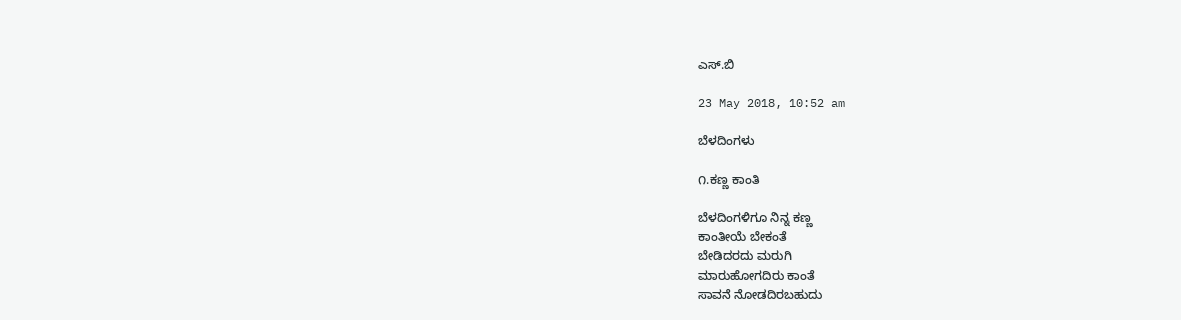ಎಸ್.ಬಿ

23 May 2018, 10:52 am

ಬೆಳದಿಂಗಳು

೧.ಕಣ್ಣ ಕಾಂತಿ

ಬೆಳದಿಂಗಳಿಗೂ ನಿನ್ನ ಕಣ್ಣ
ಕಾಂತೀಯೆ ಬೇಕಂತೆ
ಬೇಡಿದರದು ಮರುಗಿ
ಮಾರುಹೋಗದಿರು ಕಾಂತೆ
ಸಾವನೆ ನೋಡದಿರಬಹುದು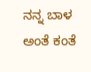ನನ್ನ ಬಾಳ ಅಂತೆ ಕಂತೆ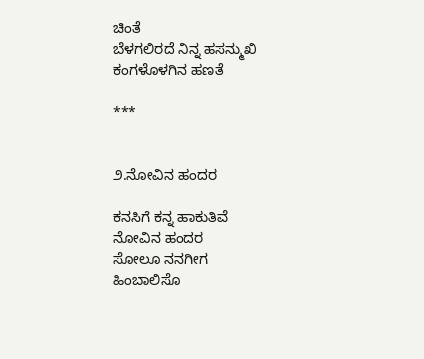ಚಿಂತೆ
ಬೆಳಗಲಿರದೆ ನಿನ್ನ ಹಸನ್ಮುಖಿ
ಕಂಗಳೊಳಗಿನ ಹಣತೆ

***


೨.ನೋವಿನ ಹಂದರ

ಕನಸಿಗೆ ಕನ್ನ ಹಾಕುತಿವೆ
ನೋವಿನ ಹಂದರ
ಸೋಲೂ ನನಗೀಗ
ಹಿಂಬಾಲಿಸೊ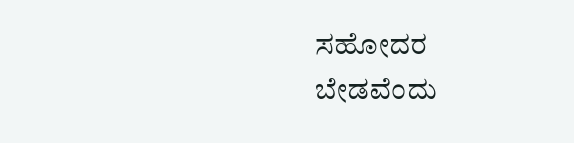ಸಹೋದರ
ಬೇಡವೆಂದು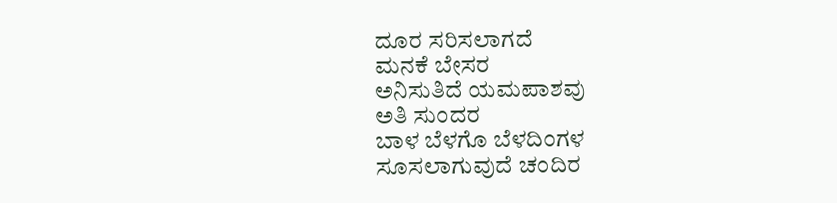ದೂರ ಸರಿಸಲಾಗದೆ
ಮನಕೆ ಬೇಸರ
ಅನಿಸುತಿದೆ ಯಮಪಾಶವು
ಅತಿ ಸುಂದರ
ಬಾಳ ಬೆಳಗೊ ಬೆಳದಿಂಗಳ‌
ಸೂಸಲಾಗುವುದೆ ಚಂದಿರ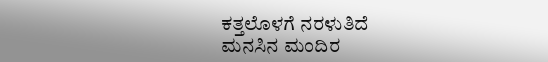ಕತ್ತಲೊಳಗೆ ನರಳುತಿದೆ
ಮನಸಿನ ಮಂದಿರ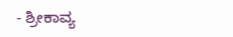- ಶ್ರೀಕಾವ್ಯ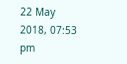22 May 2018, 07:53 pm